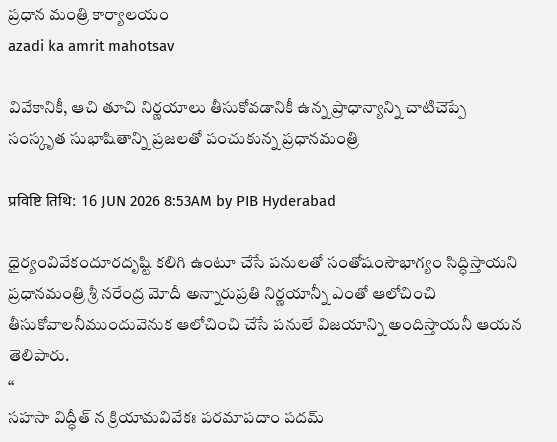ప్రధాన మంత్రి కార్యాలయం
azadi ka amrit mahotsav

వివేకానికీ, ఆచి తూచి నిర్ణయాలు తీసుకోవడానికీ ఉన్న ప్రాధాన్యాన్ని చాటిచెప్పే సంస్కృత సుభాషితాన్ని ప్రజలతో పంచుకున్న ప్రధానమంత్రి

प्रविष्टि तिथि: 16 JUN 2026 8:53AM by PIB Hyderabad

ధైర్యంవివేకందూరదృష్టి కలిగి ఉంటూ చేసే పనులతో సంతోషంసౌభాగ్యం సిద్ధిస్తాయని ప్రధానమంత్రి శ్రీ నరేంద్ర మోదీ అన్నారుప్రతి నిర్ణయాన్నీ ఎంతో ఆలోచించి తీసుకోవాలనీముందువెనుక ఆలోచించి చేసే పనులే విజయాన్ని అందిస్తాయనీ ఆయన తెలిపారు.
‘‘
సహసా విద్ధీత్ న క్రియామవివేకః పరమాపదాం పదమ్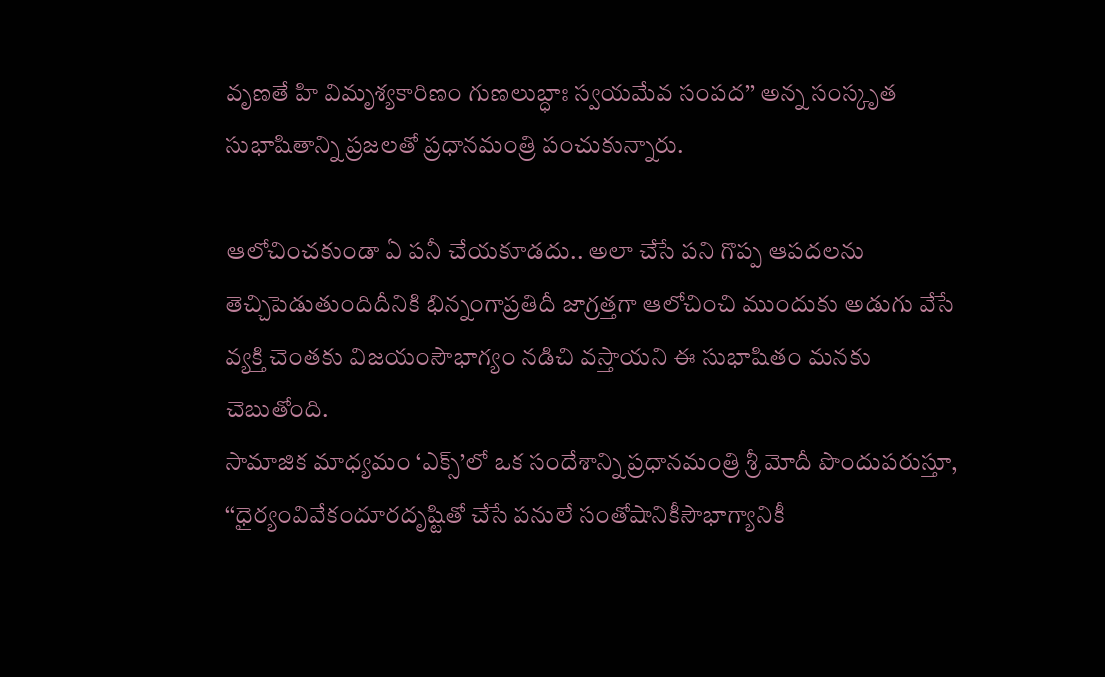వృణతే హి విమృశ్యకారిణం గుణలుబ్ధాః స్వయమేవ సంపద’’ అన్న సంస్కృత సుభాషితాన్ని ప్రజలతో ప్రధానమంత్రి పంచుకున్నారు.

ఆలోచించకుండా ఏ పనీ చేయకూడదు.. అలా చేసే పని గొప్ప ఆపదలను తెచ్చిపెడుతుందిదీనికి భిన్నంగాప్రతిదీ జాగ్రత్తగా ఆలోచించి ముందుకు అడుగు వేసే వ్యక్తి చెంతకు విజయంసౌభాగ్యం నడిచి వస్తాయని ఈ సుభాషితం మనకు చెబుతోంది.
సామాజిక మాధ్యమం ‘ఎక్స్’లో ఒక సందేశాన్ని ప్రధానమంత్రి శ్రీ మోదీ పొందుపరుస్తూ, ‘‘ధైర్యంవివేకందూరదృష్టితో చేసే పనులే సంతోషానికీసౌభాగ్యానికీ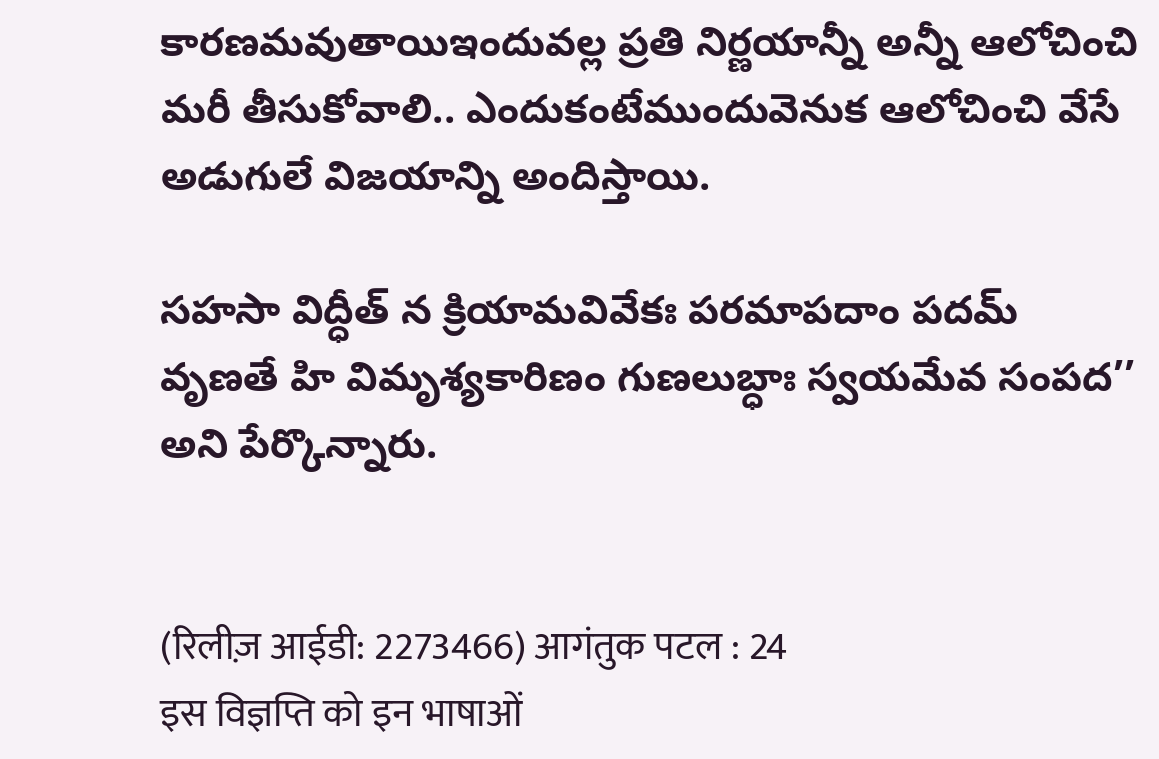కారణమవుతాయిఇందువల్ల ప్రతి నిర్ణయాన్నీ అన్నీ ఆలోచించి మరీ తీసుకోవాలి.. ఎందుకంటేముందువెనుక ఆలోచించి వేసే అడుగులే విజయాన్ని అందిస్తాయి.

సహసా విద్ధీత్ న క్రియామవివేకః పరమాపదాం పదమ్
వృణతే హి విమృశ్యకారిణం గుణలుబ్ధాః స్వయమేవ సంపద’’ అని పేర్కొన్నారు.


(रिलीज़ आईडी: 2273466) आगंतुक पटल : 24
इस विज्ञप्ति को इन भाषाओं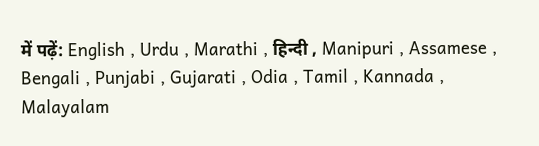में पढ़ें: English , Urdu , Marathi , हिन्दी , Manipuri , Assamese , Bengali , Punjabi , Gujarati , Odia , Tamil , Kannada , Malayalam